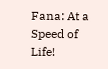Fana: At a Speed of Life!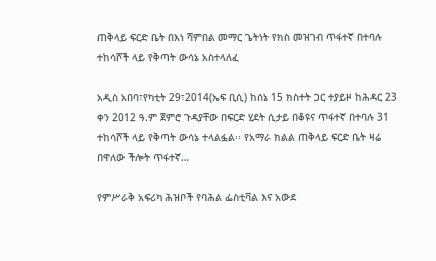ጠቅላይ ፍርድ ቤት በእነ ሻምበል መማር ጌትነት የክስ መዝገብ ጥፋተኛ በተባሉ ተከሳሾች ላይ የቅጣት ውሳኔ አስተላለፈ

አዲስ አበባ፣የካቲት 29፣2014(ኤፍ ቢሲ) ከሰኔ 15 ክስተት ጋር ተያይዞ ከሕዳር 23 ቀን 2012 ዓ.ም ጀምሮ ጉዳያቸው በፍርድ ሂደት ሲታይ በቆዩና ጥፋተኛ በተባሉ 31 ተከሳሾች ላይ የቅጣት ውሳኔ ተላልፏል፡፡ የአማራ ክልል ጠቅላይ ፍርድ ቤት ዛሬ በዋለው ችሎት ጥፋተኛ…

የምሥራቅ አፍሪካ ሕዝቦች የባሕል ፌስቲቫል እና አውደ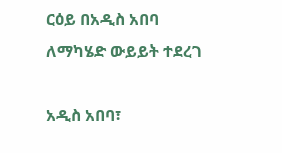ርዕይ በአዲስ አበባ ለማካሄድ ውይይት ተደረገ

አዲስ አበባ፣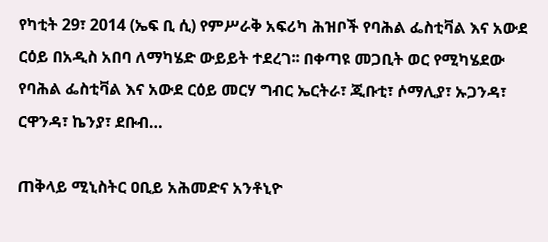የካቲት 29፣ 2014 (ኤፍ ቢ ሲ) የምሥራቅ አፍሪካ ሕዝቦች የባሕል ፌስቲቫል እና አውደ ርዕይ በአዲስ አበባ ለማካሄድ ውይይት ተደረገ፡፡ በቀጣዩ መጋቢት ወር የሚካሄደው የባሕል ፌስቲቫል እና አውደ ርዕይ መርሃ ግብር ኤርትራ፣ ጂቡቲ፣ ሶማሊያ፣ ኡጋንዳ፣ ርዋንዳ፣ ኬንያ፣ ደቡብ…

ጠቅላይ ሚኒስትር ዐቢይ አሕመድና አንቶኒዮ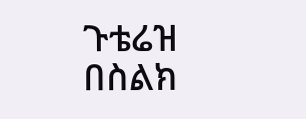ጉቴሬዝ በስልክ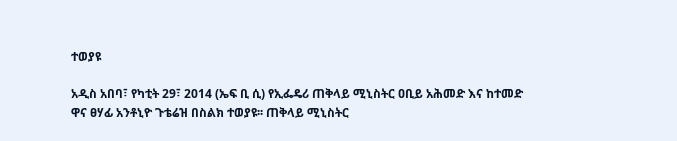ተወያዩ

አዲስ አበባ፣ የካቲት 29፣ 2014 (ኤፍ ቢ ሲ) የኢፌዴሪ ጠቅላይ ሚኒስትር ዐቢይ አሕመድ እና ከተመድ ዋና ፀሃፊ አንቶኒዮ ጉቴሬዝ በስልክ ተወያዩ፡፡ ጠቅላይ ሚኒስትር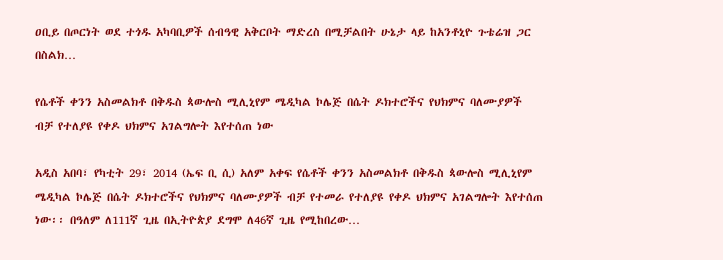ዐቢይ በጦርነት ወደ ተጎዱ አካባቢዎች ሰብዓዊ አቅርቦት ማድረስ በሚቻልበት ሁኔታ ላይ ከአንቶኒዮ ጉቴሬዝ ጋር በስልክ…

የሴቶች ቀንን አስመልክቶ በቅዱስ ጳውሎስ ሚሊኒየም ሜዲካል ኮሌጅ በሴት ዶክተሮችና የህክምና ባለሙያዎች ብቻ የተለያዩ የቀዶ ህክምና አገልግሎት እየተሰጠ ነው

አዲስ አበባ፣ የካቲት 29፣ 2014 (ኤፍ ቢ ሲ) አለም አቀፍ የሴቶች ቀንን አስመልክቶ በቅዱስ ጳውሎስ ሚሊኒየም ሜዲካል ኮሌጅ በሴት ዶክተሮችና የህክምና ባለሙያዎች ብቻ የተመራ የተለያዩ የቀዶ ህክምና አገልግሎት እየተሰጠ ነው፡፡ በዓለም ለ111ኛ ጊዜ በኢትዮጵያ ደግሞ ለ46ኛ ጊዜ የሚከበረው…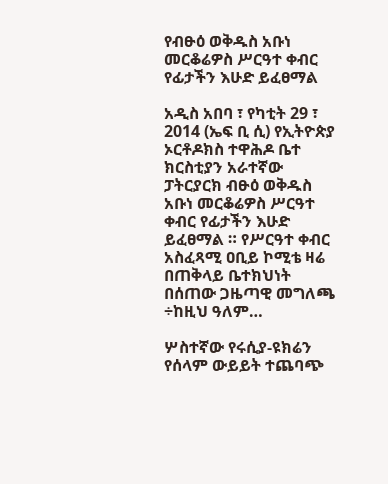የብፁዕ ወቅዱስ አቡነ መርቆሬዎስ ሥርዓተ ቀብር የፊታችን እሁድ ይፈፀማል

አዲስ አበባ ፣ የካቲት 29 ፣ 2014 (ኤፍ ቢ ሲ) የኢትዮጵያ ኦርቶዶክስ ተዋሕዶ ቤተ ክርስቲያን አራተኛው ፓትርያርክ ብፁዕ ወቅዱስ አቡነ መርቆሬዎስ ሥርዓተ ቀብር የፊታችን እሁድ ይፈፀማል ። የሥርዓተ ቀብር አስፈጻሚ ዐቢይ ኮሚቴ ዛሬ በጠቅላይ ቤተክህነት በሰጠው ጋዜጣዊ መግለጫ ÷ከዚህ ዓለም…

ሦስተኛው የሩሲያ-ዩክሬን የሰላም ውይይት ተጨባጭ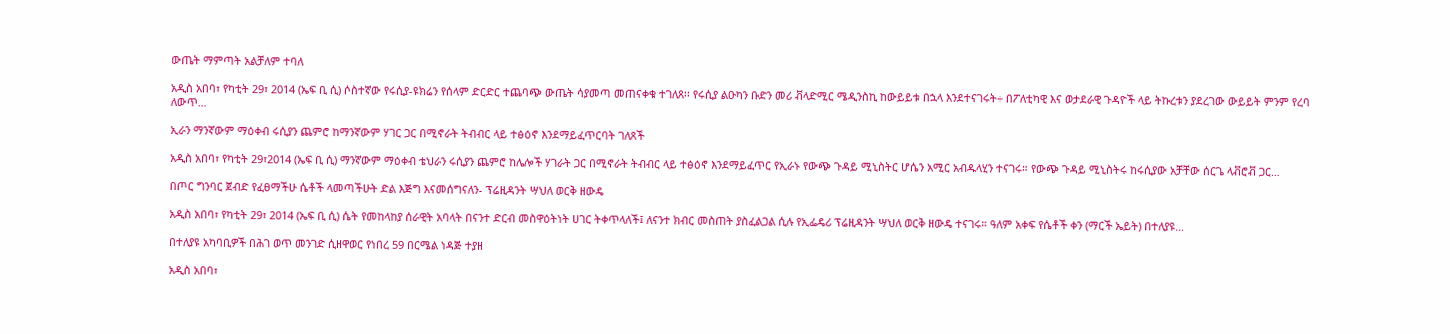ውጤት ማምጣት አልቻለም ተባለ

አዲስ አበባ፣ የካቲት 29፣ 2014 (ኤፍ ቢ ሲ) ሶስተኛው የሩሲያ-ዩክሬን የሰላም ድርድር ተጨባጭ ውጤት ሳያመጣ መጠናቀቁ ተገለጸ፡፡ የሩሲያ ልዑካን ቡድን መሪ ቭላድሚር ሜዲንስኪ ከውይይቱ በኋላ እንደተናገሩት÷ በፖለቲካዊ እና ወታደራዊ ጉዳዮች ላይ ትኩረቱን ያደረገው ውይይት ምንም የረባ ለውጥ…

ኢራን ማንኛውም ማዕቀብ ሩሲያን ጨምሮ ከማንኛውም ሃገር ጋር በሚኖራት ትብብር ላይ ተፅዕኖ እንደማይፈጥርባት ገለጸች

አዲስ አበባ፣ የካቲት 29፣2014 (ኤፍ ቢ ሲ) ማንኛውም ማዕቀብ ቴህራን ሩሲያን ጨምሮ ከሌሎች ሃገራት ጋር በሚኖራት ትብብር ላይ ተፅዕኖ እንደማይፈጥር የኢራኑ የውጭ ጉዳይ ሚኒስትር ሆሴን አሚር አብዱላሂን ተናገሩ። የውጭ ጉዳይ ሚኒስትሩ ከሩሲያው አቻቸው ሰርጌ ላቭሮቭ ጋር…

በጦር ግንባር ጀብድ የፈፀማችሁ ሴቶች ላመጣችሁት ድል እጅግ እናመሰግናለን- ፕሬዚዳንት ሣህለ ወርቅ ዘውዴ

አዲስ አበባ፣ የካቲት 29፣ 2014 (ኤፍ ቢ ሲ) ሴት የመከላከያ ሰራዊት አባላት በናንተ ድርብ መስዋዕትነት ሀገር ትቀጥላለች፤ ለናንተ ክብር መስጠት ያስፈልጋል ሲሉ የኢፌዴሪ ፕሬዚዳንት ሣህለ ወርቅ ዘውዴ ተናገሩ። ዓለም አቀፍ የሴቶች ቀን (ማርች ኤይት) በተለያዩ…

በተለያዩ አካባቢዎች በሕገ ወጥ መንገድ ሲዘዋወር የነበረ 59 በርሜል ነዳጅ ተያዘ

አዲስ አበባ፣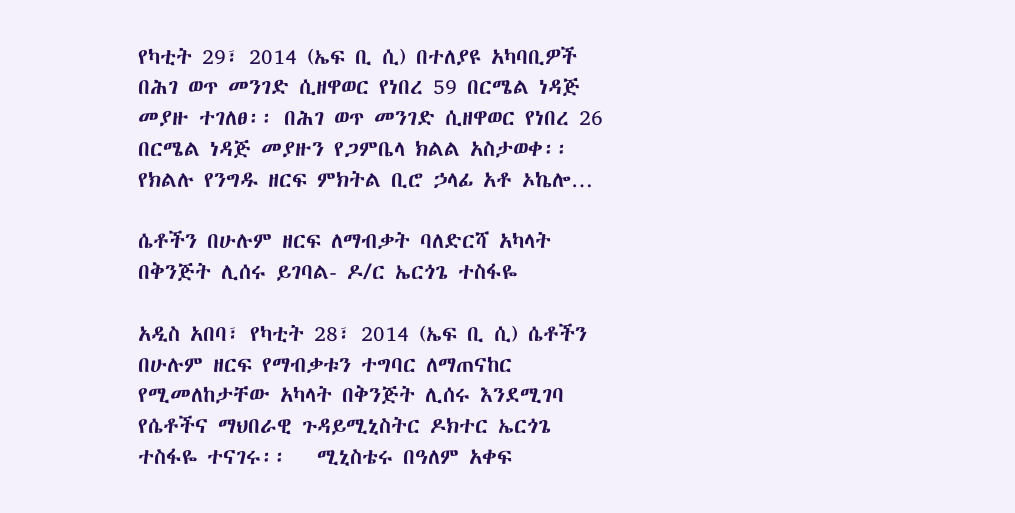የካቲት 29፣ 2014 (ኤፍ ቢ ሲ) በተለያዩ አካባቢዎች በሕገ ወጥ መንገድ ሲዘዋወር የነበረ 59 በርሜል ነዳጅ መያዙ ተገለፀ፡፡ በሕገ ወጥ መንገድ ሲዘዋወር የነበረ 26 በርሜል ነዳጅ መያዙን የጋምቤላ ክልል አስታወቀ፡፡ የክልሉ የንግዱ ዘርፍ ምክትል ቢሮ ኃላፊ አቶ ኦኬሎ…

ሴቶችን በሁሉም ዘርፍ ለማብቃት ባለድርሻ አካላት በቅንጅት ሊሰሩ ይገባል- ዶ/ር ኤርጎጌ ተስፋዬ

አዲስ አበባ፣ የካቲት 28፣ 2014 (ኤፍ ቢ ሲ) ሴቶችን በሁሉም ዘርፍ የማብቃቱን ተግባር ለማጠናከር የሚመለከታቸው አካላት በቅንጅት ሊሰሩ እንደሚገባ የሴቶችና ማህበራዊ ጉዳይሚኒስትር ዶክተር ኤርጎጌ ተስፋዬ ተናገሩ፡፡   ሚኒስቴሩ በዓለም አቀፍ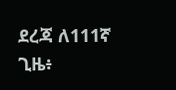ደረጃ ለ111ኛ ጊዜ፥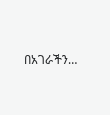በአገራችን…